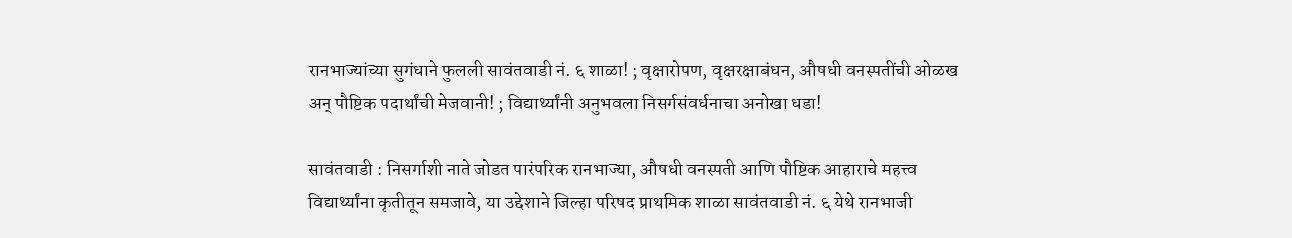रानभाज्यांच्या सुगंधाने फुलली सावंतवाडी नं. ६ शाळा! ; वृक्षारोपण, वृक्षरक्षाबंधन, औषधी वनस्पतींची ओळख अन् पौष्टिक पदार्थांची मेजवानी! ; विद्यार्थ्यांनी अनुभवला निसर्गसंवर्धनाचा अनोखा धडा!

सावंतवाडी : निसर्गाशी नाते जोडत पारंपरिक रानभाज्या, औषधी वनस्पती आणि पौष्टिक आहाराचे महत्त्व विद्यार्थ्यांना कृतीतून समजावे, या उद्देशाने जिल्हा परिषद प्राथमिक शाळा सावंतवाडी नं. ६ येथे रानभाजी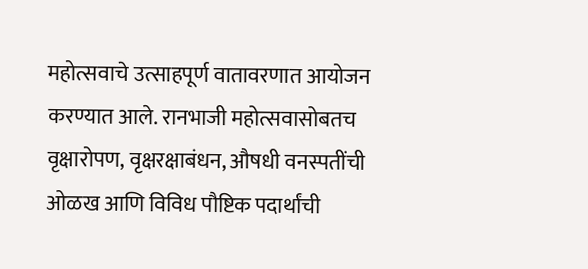महोत्सवाचे उत्साहपूर्ण वातावरणात आयोजन करण्यात आले. रानभाजी महोत्सवासोबतच वृक्षारोपण, वृक्षरक्षाबंधन, औषधी वनस्पतींची ओळख आणि विविध पौष्टिक पदार्थांची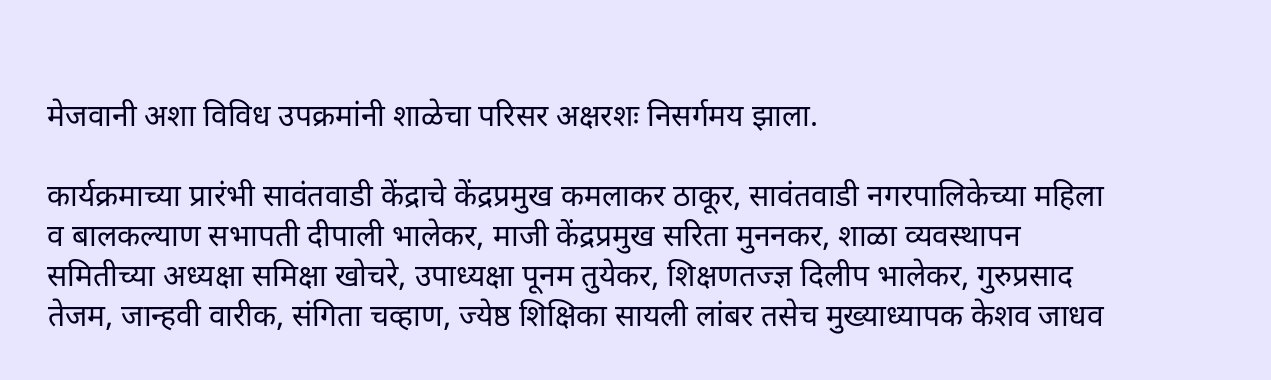मेजवानी अशा विविध उपक्रमांनी शाळेचा परिसर अक्षरशः निसर्गमय झाला.

कार्यक्रमाच्या प्रारंभी सावंतवाडी केंद्राचे केंद्रप्रमुख कमलाकर ठाकूर, सावंतवाडी नगरपालिकेच्या महिला व बालकल्याण सभापती दीपाली भालेकर, माजी केंद्रप्रमुख सरिता मुननकर, शाळा व्यवस्थापन समितीच्या अध्यक्षा समिक्षा खोचरे, उपाध्यक्षा पूनम तुयेकर, शिक्षणतज्ज्ञ दिलीप भालेकर, गुरुप्रसाद तेजम, जान्हवी वारीक, संगिता चव्हाण, ज्येष्ठ शिक्षिका सायली लांबर तसेच मुख्याध्यापक केशव जाधव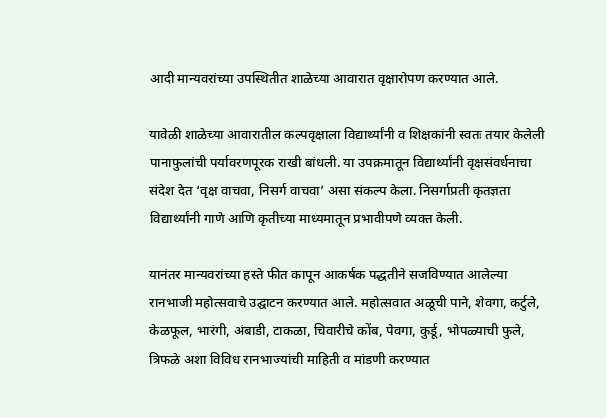आदी मान्यवरांच्या उपस्थितीत शाळेच्या आवारात वृक्षारोपण करण्यात आले.

यावेळी शाळेच्या आवारातील कल्पवृक्षाला विद्यार्थ्यांनी व शिक्षकांनी स्वतः तयार केलेली पानाफुलांची पर्यावरणपूरक राखी बांधली. या उपक्रमातून विद्यार्थ्यांनी वृक्षसंवर्धनाचा संदेश देत ‘वृक्ष वाचवा, निसर्ग वाचवा’ असा संकल्प केला. निसर्गाप्रती कृतज्ञता विद्यार्थ्यांनी गाणे आणि कृतीच्या माध्यमातून प्रभावीपणे व्यक्त केली.

यानंतर मान्यवरांच्या हस्ते फीत कापून आकर्षक पद्धतीने सजविण्यात आलेल्या रानभाजी महोत्सवाचे उद्घाटन करण्यात आले. महोत्सवात अळूची पाने, शेवगा, कर्टुले, केळफूल, भारंगी, अंबाडी, टाकळा, चिवारीचे कोंब, पेवगा, कुर्डू, भोपळ्याची फुले, त्रिफळे अशा विविध रानभाज्यांची माहिती व मांडणी करण्यात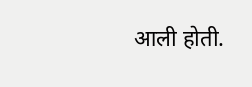आली होती.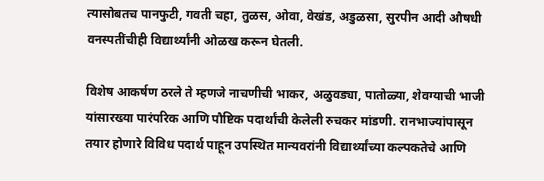त्यासोबतच पानफुटी, गवती चहा, तुळस, ओवा, वेखंड, अडुळसा, सुरपीन आदी औषधी वनस्पतींचीही विद्यार्थ्यांनी ओळख करून घेतली.

विशेष आकर्षण ठरले ते म्हणजे नाचणीची भाकर, अळुवड्या, पातोळ्या, शेवग्याची भाजी यांसारख्या पारंपरिक आणि पौष्टिक पदार्थांची केलेली रुचकर मांडणी. रानभाज्यांपासून तयार होणारे विविध पदार्थ पाहून उपस्थित मान्यवरांनी विद्यार्थ्यांच्या कल्पकतेचे आणि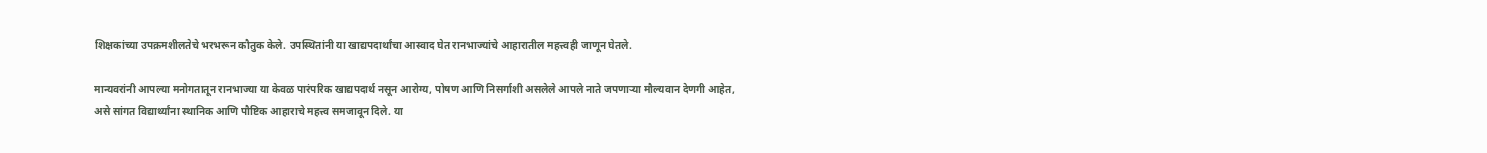शिक्षकांच्या उपक्रमशीलतेचे भरभरून कौतुक केले. उपस्थितांनी या खाद्यपदार्थांचा आस्वाद घेत रानभाज्यांचे आहारातील महत्त्वही जाणून घेतले.

मान्यवरांनी आपल्या मनोगतातून रानभाज्या या केवळ पारंपरिक खाद्यपदार्थ नसून आरोग्य, पोषण आणि निसर्गाशी असलेले आपले नाते जपणाऱ्या मौल्यवान देणगी आहेत, असे सांगत विद्यार्थ्यांना स्थानिक आणि पौष्टिक आहाराचे महत्त्व समजावून दिले. या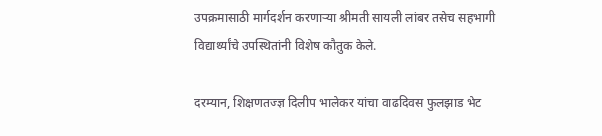उपक्रमासाठी मार्गदर्शन करणाऱ्या श्रीमती सायली लांबर तसेच सहभागी विद्यार्थ्यांचे उपस्थितांनी विशेष कौतुक केले.

दरम्यान, शिक्षणतज्ज्ञ दिलीप भालेकर यांचा वाढदिवस फुलझाड भेट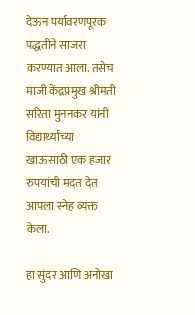देऊन पर्यावरणपूरक पद्धतीने साजरा करण्यात आला. तसेच माजी केंद्रप्रमुख श्रीमती सरिता मुननकर यांनी विद्यार्थ्यांच्या खाऊसाठी एक हजार रुपयांची मदत देत आपला स्नेह व्यक्त केला.

हा सुंदर आणि अनोखा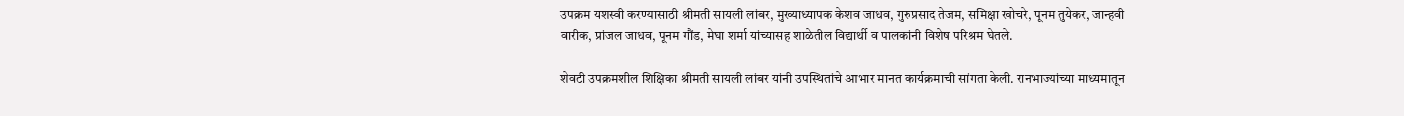उपक्रम यशस्वी करण्यासाठी श्रीमती सायली लांबर, मुख्याध्यापक केशव जाधव, गुरुप्रसाद तेजम, समिक्षा खोचरे, पूनम तुयेकर, जान्हवी वारीक, प्रांजल जाधव, पूनम गौंड, मेघा शर्मा यांच्यासह शाळेतील विद्यार्थी व पालकांनी विशेष परिश्रम घेतले.

शेवटी उपक्रमशील शिक्षिका श्रीमती सायली लांबर यांनी उपस्थितांचे आभार मानत कार्यक्रमाची सांगता केली. रानभाज्यांच्या माध्यमातून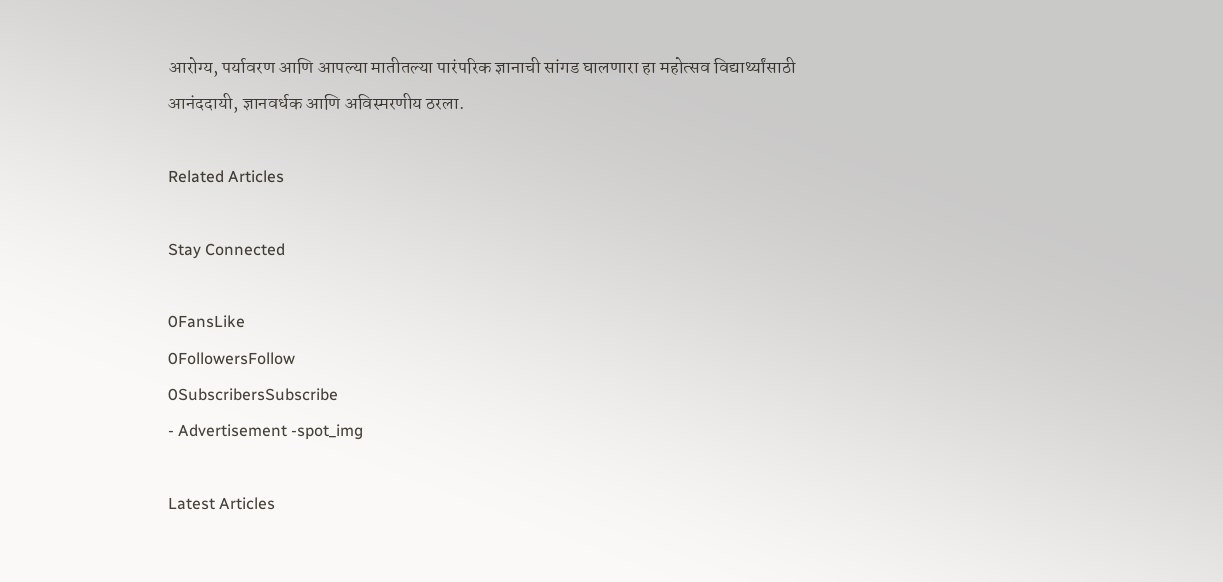आरोग्य, पर्यावरण आणि आपल्या मातीतल्या पारंपरिक ज्ञानाची सांगड घालणारा हा महोत्सव विद्यार्थ्यांसाठी आनंददायी, ज्ञानवर्धक आणि अविस्मरणीय ठरला.

Related Articles

Stay Connected

0FansLike
0FollowersFollow
0SubscribersSubscribe
- Advertisement -spot_img

Latest Articles